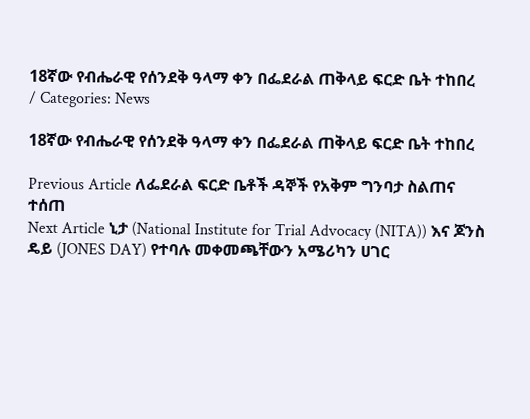18ኛው የብሔራዊ የሰንደቅ ዓላማ ቀን በፌደራል ጠቅላይ ፍርድ ቤት ተከበረ
/ Categories: News

18ኛው የብሔራዊ የሰንደቅ ዓላማ ቀን በፌደራል ጠቅላይ ፍርድ ቤት ተከበረ

Previous Article ለፌደራል ፍርድ ቤቶች ዳኞች የአቅም ግንባታ ስልጠና ተሰጠ
Next Article ኒታ (National Institute for Trial Advocacy (NITA)) እና ጆንስ ዴይ (JONES DAY) የተባሉ መቀመጫቸውን አሜሪካን ሀገር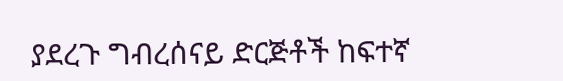ያደረጉ ግብረሰናይ ድርጅቶች ከፍተኛ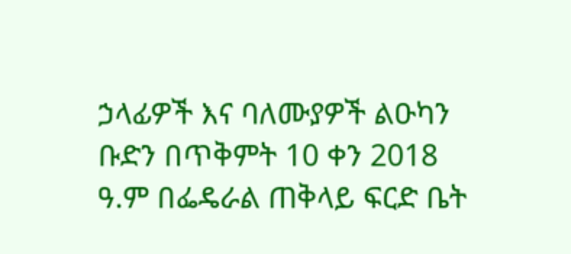ኃላፊዎች እና ባለሙያዎች ልዑካን ቡድን በጥቅምት 10 ቀን 2018 ዓ.ም በፌዴራል ጠቅላይ ፍርድ ቤት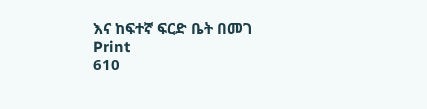እና ከፍተኛ ፍርድ ቤት በመገ
Print
610